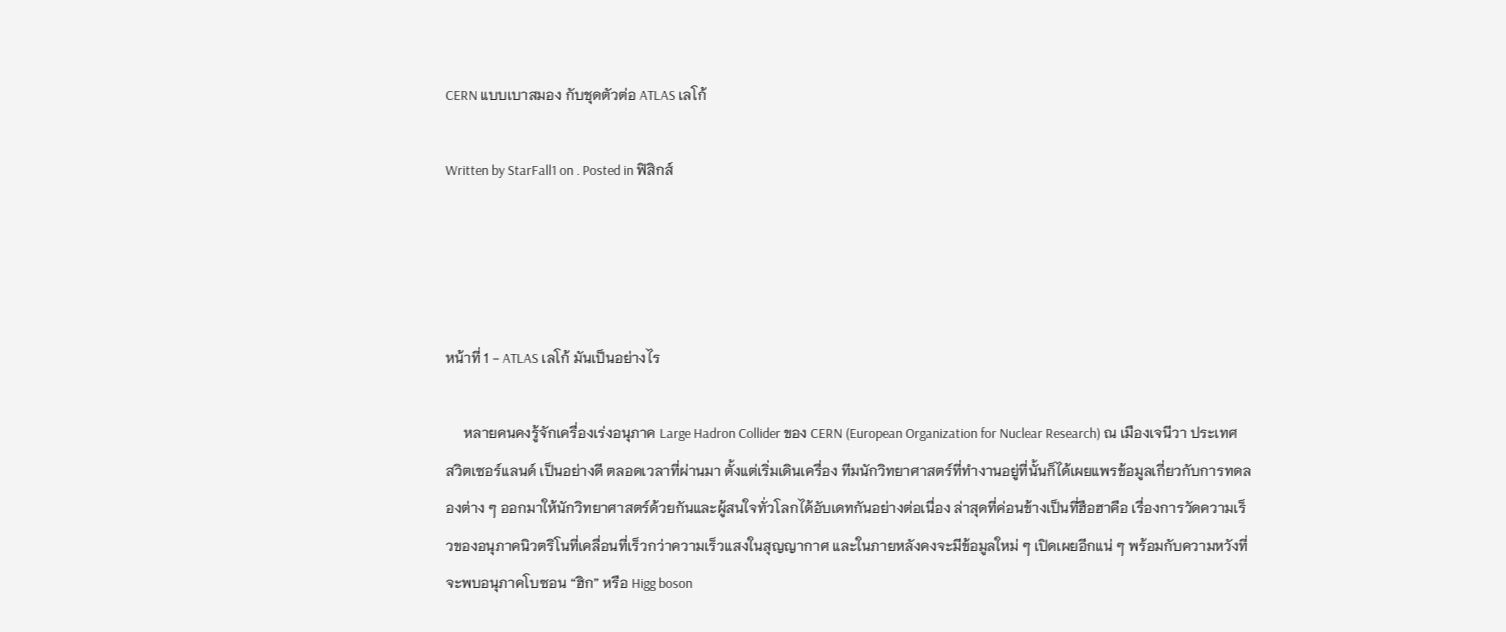CERN แบบเบาสมอง กับชุดตัวต่อ ATLAS เลโก้

Written by StarFall1 on . Posted in ฟิสิกส์




หน้าที่ 1 - ATLAS เลโก้ มันเป็นอย่างไร

     หลายคนคงรู้จักเครื่องเร่งอนุภาค Large Hadron Collider ของ CERN (European Organization for Nuclear Research) ณ เมืองเจนีวา ประเทศสวิตเซอร์แลนด์ เป็นอย่างดี ตลอดเวลาที่ผ่านมา ตั้งแต่เริ่มเดินเครื่อง ทีมนักวิทยาศาสตร์ที่ทำงานอยู่ที่นั้นก็ได้เผยแพรข้อมูลเกี่ยวกับการทดลองต่าง ๆ ออกมาให้นักวิทยาศาสตร์ด้วยกันและผู้สนใจทั่วโลกได้อับเดทกันอย่างต่อเนื่อง ล่าสุดที่ค่อนข้างเป็นที่ฮือฮาคือ เรื่องการวัดความเร็วของอนุภาคนิวตริโนที่เคลื่อนที่เร็วกว่าความเร็วแสงในสุญญากาศ และในภายหลังคงจะมีข้อมูลใหม่ ๆ เปิดเผยอีกแน่ ๆ พร้อมกับความหวังที่จะพบอนุภาคโบซอน “ฮิก” หรือ Higg boson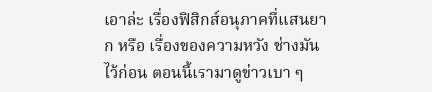เอาล่ะ เรื่องฟิสิกส์อนุภาคที่แสนยาก หรือ เรื่องของความหวัง ช่างมันไว้ก่อน ตอนนี้เรามาดูข่าวเบา ๆ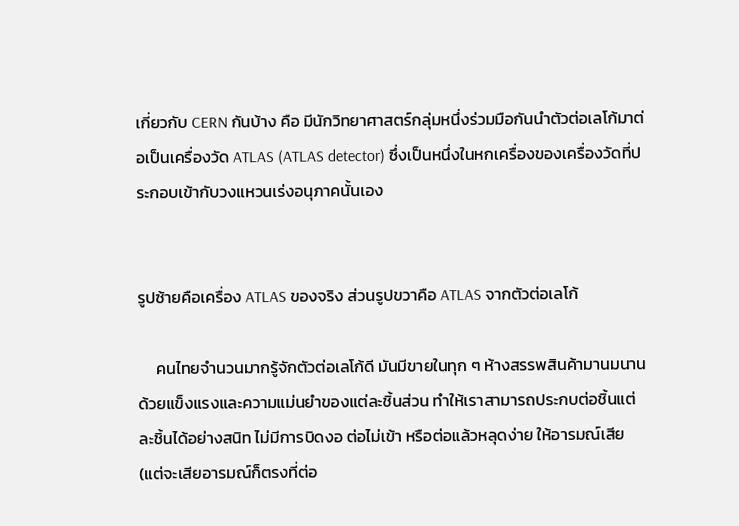เกี่ยวกับ CERN กันบ้าง คือ มีนักวิทยาศาสตร์กลุ่มหนึ่งร่วมมือกันนำตัวต่อเลโก้มาต่อเป็นเครื่องวัด ATLAS (ATLAS detector) ซึ่งเป็นหนึ่งในหกเครื่องของเครื่องวัดที่ประกอบเข้ากับวงแหวนเร่งอนุภาคนั้นเอง


รูปซ้ายคือเครื่อง ATLAS ของจริง ส่วนรูปขวาคือ ATLAS จากตัวต่อเลโก้

     คนไทยจำนวนมากรู้จักตัวต่อเลโก้ดี มันมีขายในทุก ๆ ห้างสรรพสินค้ามานมนาน ด้วยแข็งแรงและความแม่นยำของแต่ละชิ้นส่วน ทำให้เราสามารถประกบต่อชิ้นแต่ละชิ้นได้อย่างสนิท ไม่มีการบิดงอ ต่อไม่เข้า หรือต่อแล้วหลุดง่าย ให้อารมณ์เสีย (แต่จะเสียอารมณ์ก็ตรงที่ต่อ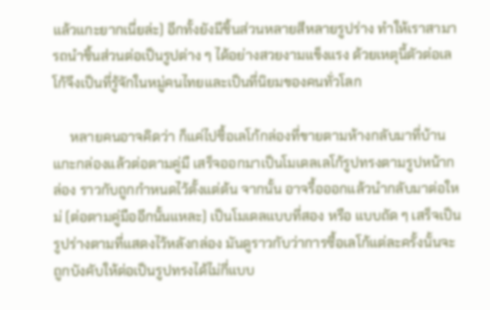แล้วแกะยากเนี่ยล่ะ) อีกทั้งยังมีชิ้นส่วนหลายสีหลายรูปร่าง ทำให้เราสามารถนำชิ้นส่วนต่อเป็นรูปต่าง ๆ ได้อย่างสวยงามแข็งแรง ด้วยเหตุนี้ตัวต่อเลโก้จึงเป็นที่รู้จักในหมู่คนไทยและเป็นที่นิยมของคนทั่วโลก

     หลายคนอาจคิดว่า ก็แค่ไปซื้อเลโก้กล่องที่ขายตามห้างกลับมาที่บ้าน แกะกล่องแล้วต่อตามคู่มื เสร็จออกมาเป็นโมเดลเลโก้รูปทรงตามรูปหน้ากล่อง ราวกับถูกกำหนดไว้ตั้งแต่ต้น จากนั้น อาจรื้อออกแล้วนำกลับมาต่อใหม่ (ต่อตามคู่มืออีกนั้นแหละ) เป็นโมเดลแบบที่สอง หรือ แบบถัด ๆ เสร็จเป็นรูปร่างตามที่แสดงไว้หลังกล่อง มันดูราวกับว่าการซื้อเลโก้แต่ละครั้งนั้นจะถูกบังคับให้ต่อเป็นรูปทรงได้ไม่กี่แบบ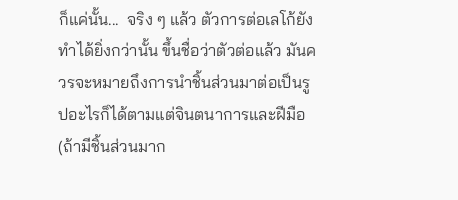ก็แค่นั้น...  จริง ๆ แล้ว ตัวการต่อเลโก้ยังทำได้ยิ่งกว่านั้น ขึ้นชื่อว่าตัวต่อแล้ว มันควรจะหมายถึงการนำชิ้นส่วนมาต่อเป็นรูปอะไรก็ได้ตามแต่จินตนาการและฝีมือ  (ถ้ามีชิ้นส่วนมาก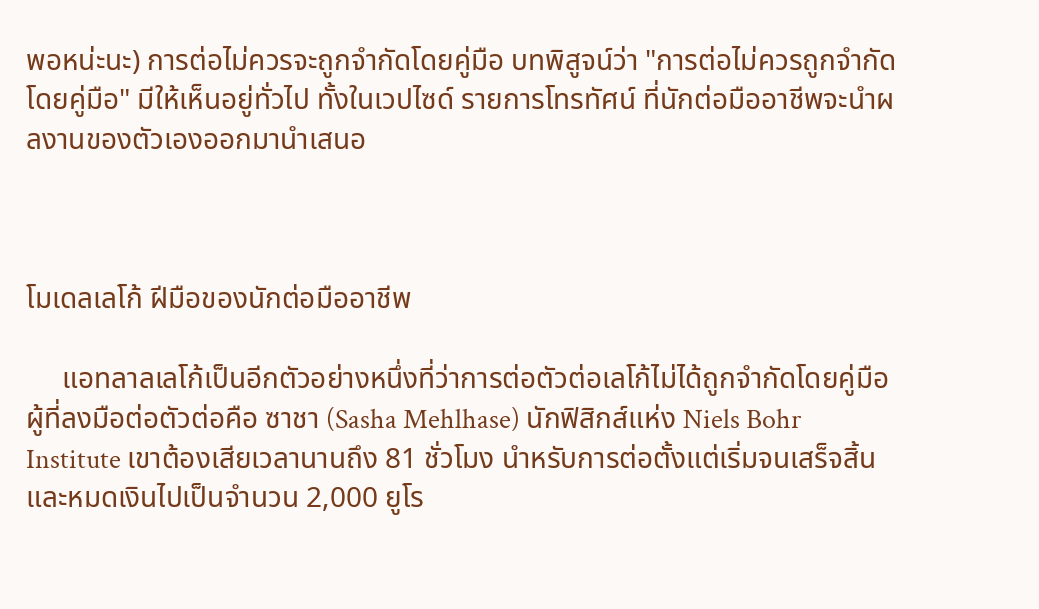พอหน่ะนะ) การต่อไม่ควรจะถูกจำกัดโดยคู่มือ บทพิสูจน์ว่า "การต่อไม่ควรถูกจำกัดโดยคู่มือ" มีให้เห็นอยู่ทั่วไป ทั้งในเวปไซด์ รายการโทรทัศน์ ที่นักต่อมืออาชีพจะนำผลงานของตัวเองออกมานำเสนอ



โมเดลเลโก้ ฝีมือของนักต่อมืออาชีพ

     แอทลาลเลโก้เป็นอีกตัวอย่างหนึ่งที่ว่าการต่อตัวต่อเลโก้ไม่ได้ถูกจำกัดโดยคู่มือ ผู้ที่ลงมือต่อตัวต่อคือ ซาชา (Sasha Mehlhase) นักฟิสิกส์แห่ง Niels Bohr Institute เขาต้องเสียเวลานานถึง 81 ชั่วโมง นำหรับการต่อตั้งแต่เริ่มจนเสร็จสิ้น และหมดเงินไปเป็นจำนวน 2,000 ยูโร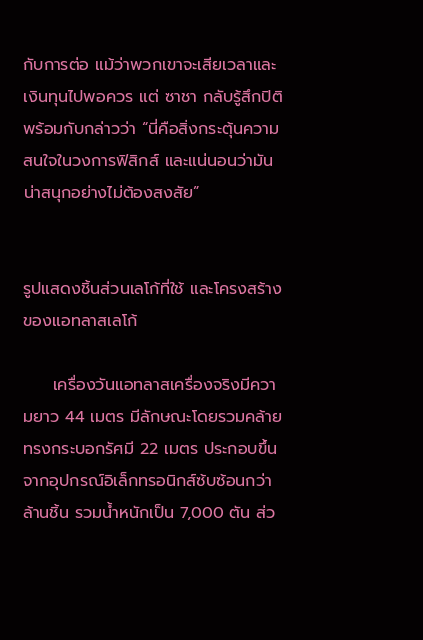กับการต่อ แม้ว่าพวกเขาจะเสียเวลาและเงินทุนไปพอควร แต่ ซาชา กลับรู้สึกปิติพร้อมกับกล่าวว่า “นี่คือสิ่งกระตุ้นความสนใจในวงการฟิสิกส์ และแน่นอนว่ามันน่าสนุกอย่างไม่ต้องสงสัย”


รูปแสดงชิ้นส่วนเลโก้ที่ใช้ และโครงสร้างของแอทลาสเลโก้

     เครื่องวันแอทลาสเครื่องจริงมีความยาว 44 เมตร มีลักษณะโดยรวมคล้ายทรงกระบอกรัศมี 22 เมตร ประกอบขึ้นจากอุปกรณ์อิเล็กทรอนิกส์ซ้บซ้อนกว่าล้านชิ้น รวมน้ำหนักเป็น 7,000 ตัน ส่ว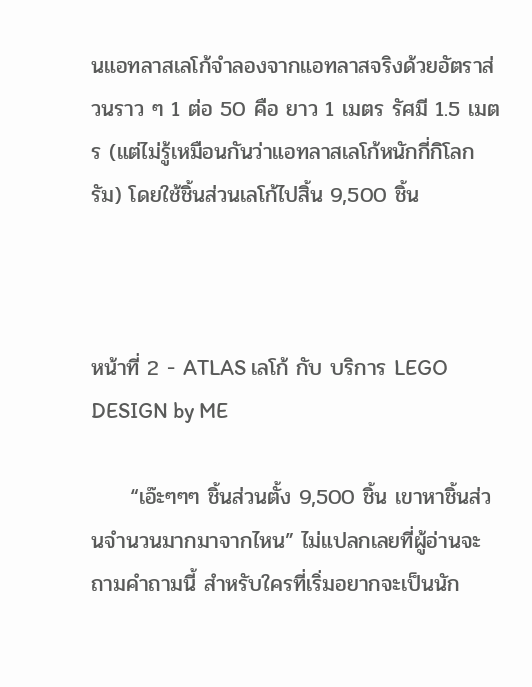นแอทลาสเลโก้จำลองจากแอทลาสจริงด้วยอัตราส่วนราว ๆ 1 ต่อ 50 คือ ยาว 1 เมตร รัศมี 1.5 เมตร (แต่ไม่รู้เหมือนกันว่าแอทลาสเลโก้หนักกี่กิโลกรัม) โดยใช้ชิ้นส่วนเลโก้ไปสิ้น 9,500 ชิ้น



หน้าที่ 2 - ATLAS เลโก้ กับ บริการ LEGO DESIGN by ME

     “เอ๊ะๆๆๆ ชิ้นส่วนตั้ง 9,500 ชิ้น เขาหาชิ้นส่วนจำนวนมากมาจากไหน” ไม่แปลกเลยที่ผู้อ่านจะถามคำถามนี้ สำหรับใครที่เริ่มอยากจะเป็นนัก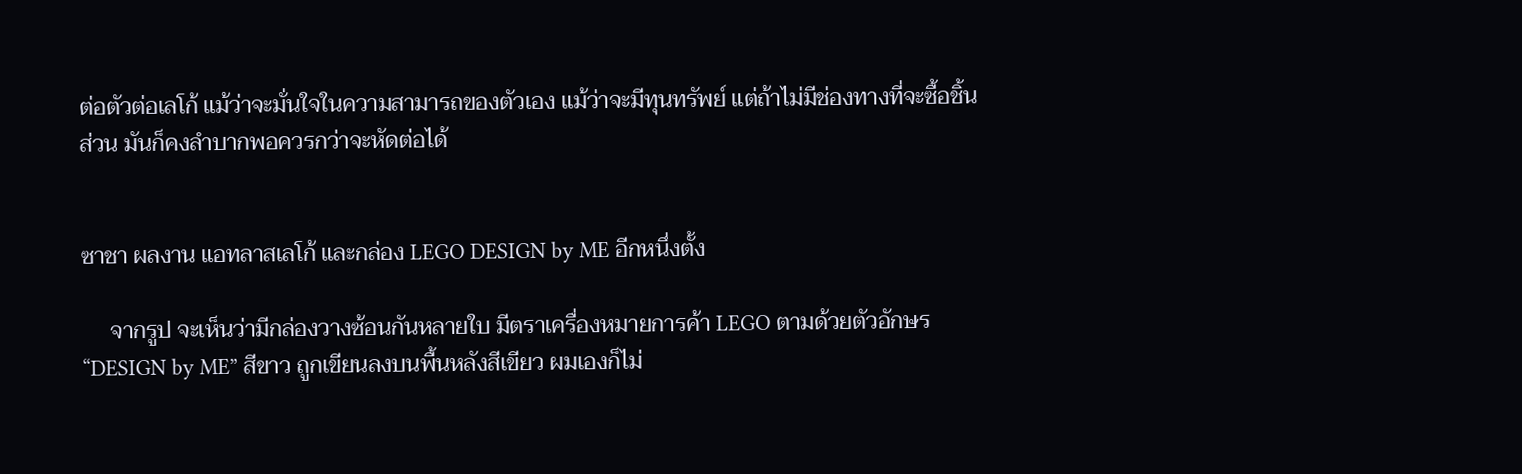ต่อตัวต่อเลโก้ แม้ว่าจะมั่นใจในความสามารถของตัวเอง แม้ว่าจะมีทุนทรัพย์ แต่ถ้าไม่มีช่องทางที่จะซื้อชิ้นส่วน มันก็คงลำบากพอควรกว่าจะหัดต่อได้


ซาชา ผลงาน แอทลาสเลโก้ และกล่อง LEGO DESIGN by ME อีกหนึ่งตั้ง

     จากรูป จะเห็นว่ามีกล่องวางซ้อนกันหลายใบ มีตราเครื่องหมายการค้า LEGO ตามด้วยตัวอักษร “DESIGN by ME” สีขาว ถูกเขียนลงบนพื้นหลังสีเขียว ผมเองก็ไม่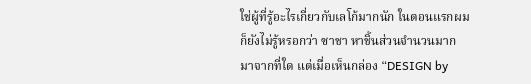ใช่ผู้ที่รู้อะไรเกี่ยวกับเลโก้มากนัก ในตอนแรกผมก็ยังไม่รู้หรอกว่า ซาชา หาชิ้นส่วนจำนวนมากมาจากที่ใด แต่เมื่อเห็นกล่อง “DESIGN by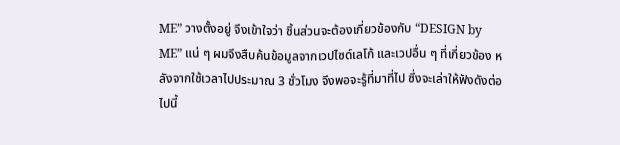ME” วางตั้งอยู่ จึงเข้าใจว่า ชิ้นส่วนจะต้องเกี่ยวข้องกับ “DESIGN by ME” แน่ ๆ ผมจึงสืบค้นข้อมูลจากเวปไซด์เลโก้ และเวปอื่น ๆ ที่เกี่ยวข้อง หลังจากใช้เวลาไปประมาณ 3 ชั่วโมง จึงพอจะรู้ที่มาที่ไป ซึ่งจะเล่าให้ฟังดังต่อไปนี้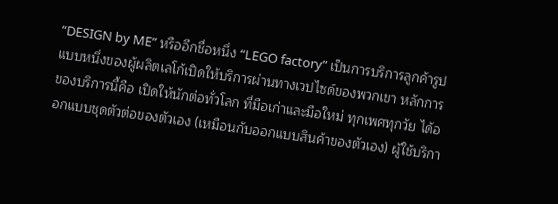“DESIGN by ME” หรืออีกชื่อหนึ่ง “LEGO factory” เป็นการบริการลูกค้ารูปแบบหนึ่งของผู้ผลิตเลโก้เปิดให้บริการผ่านทางเวปไซด์ของพวกเขา หลักการของบริการนี้คือ เปิดให้นักต่อทั่วโลก ที่มือเก่าและมือใหม่ ทุกเพศทุกวัย ได้ออกแบบชุดตัวต่อของตัวเอง (เหมือนกับออกแบบสินค้าของตัวเอง) ผู้ใช้บริกา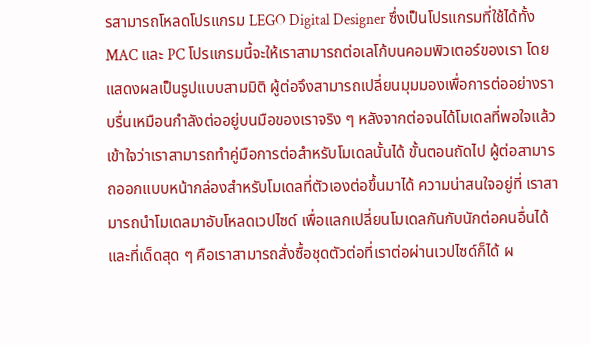รสามารถโหลดโปรแกรม LEGO Digital Designer ซึ่งเป็นโปรแกรมที่ใช้ได้ทั้ง MAC และ PC โปรแกรมนี้จะให้เราสามารถต่อเลโก้บนคอมพิวเตอร์ของเรา โดยแสดงผลเป็นรูปแบบสามมิติ ผู้ต่อจึงสามารถเปลี่ยนมุมมองเพื่อการต่ออย่างราบรื่นเหมือนกำลังต่ออยู่บนมือของเราจริง ๆ หลังจากต่อจนได้โมเดลที่พอใจแล้ว เข้าใจว่าเราสามารถทำคู่มือการต่อสำหรับโมเดลนั้นได้ ขั้นตอนถัดไป ผู้ต่อสามารถออกแบบหน้ากล่องสำหรับโมเดลที่ตัวเองต่อขึ้นมาได้ ความน่าสนใจอยู่ที่ เราสามารถนำโมเดลมาอับโหลดเวปไซด์ เพื่อแลกเปลี่ยนโมเดลกันกับนักต่อคนอื่นได้ และที่เด็ดสุด ๆ คือเราสามารถสั่งซื้อชุดตัวต่อที่เราต่อผ่านเวปไซด์ก็ได้ ผ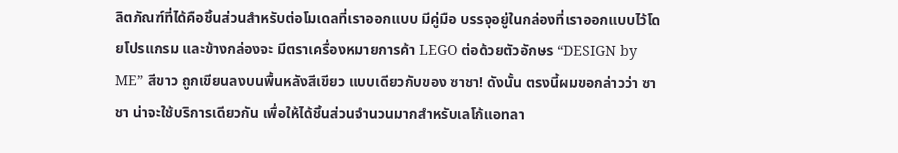ลิตภัณฑ์ที่ได้คือชิ้นส่วนสำหรับต่อโมเดลที่เราออกแบบ มีคู่มือ บรรจุอยู่ในกล่องที่เราออกแบบไว้โดยโปรแกรม และข้างกล่องจะ มีตราเครื่องหมายการค้า LEGO ต่อด้วยตัวอักษร “DESIGN by ME” สีขาว ถูกเขียนลงบนพื้นหลังสีเขียว แบบเดียวกับของ ซาชา! ดังนั้น ตรงนี้ผมขอกล่าวว่า ซาชา น่าจะใช้บริการเดียวกัน เพื่อให้ได้ชิ้นส่วนจำนวนมากสำหรับเลโก้แอทลา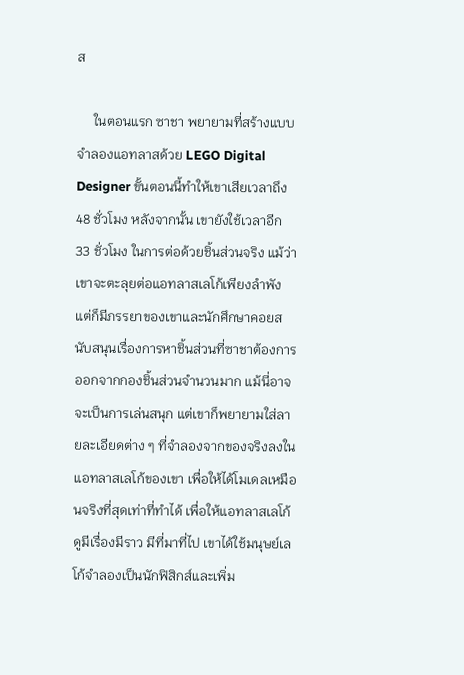ส

     ในตอนแรก ซาชา พยายามที่สร้างแบบจำลองแอทลาสด้วย LEGO Digital Designer ขั้นตอนนี้ทำให้เขาเสียเวลาถึง 48 ชั่วโมง หลังจากนั้น เขายังใช้เวลาอีก 33 ชั่วโมง ในการต่อด้วยชิ้นส่วนจริง แม้ว่าเขาจะตะลุยต่อแอทลาสเลโก้เพียงลำพัง แต่ก็มีภรรยาของเขาและนักศึกษาคอยสนับสนุนเรื่องการหาชิ้นส่วนที่ซาชาต้องการออกจากกองชิ้นส่วนจำนวนมาก แม้นี่อาจจะเป็นการเล่นสนุก แต่เขาก็พยายามใส่ลายละเอียดต่าง ๆ ที่จำลองจากของจริงลงในแอทลาสเลโก้ของเขา เพื่อให้ได้โมเดลเหมือนจริงที่สุดเท่าที่ทำได้ เพื่อให้แอทลาสเลโก้ดูมีเรื่องมีราว มีที่มาที่ไป เขาได้ใช้มนุษย์เลโก้จำลองเป็นนักฟิสิกส์และเพิ่ม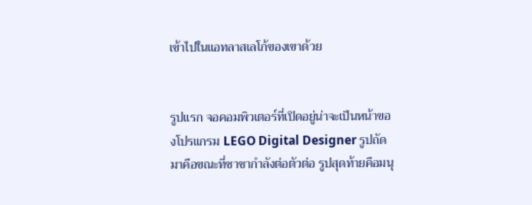เข้าไปในแอทลาสเลโก้ของเขาด้วย


รูปแรก จอคอมพิวเตอร์ที่เปิดอยู่น่าจะเป็นหน้าของโปรแกรม LEGO Digital Designer รูปถัดมาคือขณะที่ซาชากำลังต่อตัวต่อ รูปสุดท้ายคือมนุ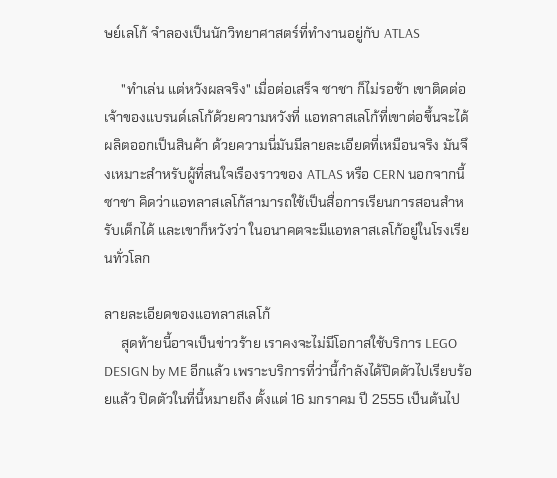ษย์เลโก้ จำลองเป็นนักวิทยาศาสตร์ที่ทำงานอยู่กับ ATLAS

     "ทำเล่น แต่หวังผลจริง" เมื่อต่อเสร็จ ซาชา ก็ไม่รอช้า เขาติดต่อเจ้าของแบรนด์เลโก้ด้วยความหวังที่ แอทลาสเลโก้ที่เขาต่อขึ้นจะได้ผลิตออกเป็นสินค้า ด้วยความนี่มันมีลายละเอียดที่เหมือนจริง มันจึงเหมาะสำหรับผู้ที่สนใจเรืองราวของ ATLAS หรือ CERN นอกจากนี้ ซาชา คิดว่าแอทลาสเลโก้สามารถใช้เป็นสื่อการเรียนการสอนสำหรับเด็กได้ และเขาก็หวังว่า ในอนาคตจะมีแอทลาสเลโก้อยู่ในโรงเรียนทั่วโลก

ลายละเอียดของแอทลาสเลโก้
     สุดท้ายนี้อาจเป็นข่าวร้าย เราคงจะไม่มีโอกาสใช้บริการ LEGO DESIGN by ME อีกแล้ว เพราะบริการที่ว่านี้กำลังได้ปิดตัวไปเรียบร้อยแล้ว ปิดตัวในที่นี้หมายถึง ตั้งแต่ 16 มกราคม ปี 2555 เป็นต้นไป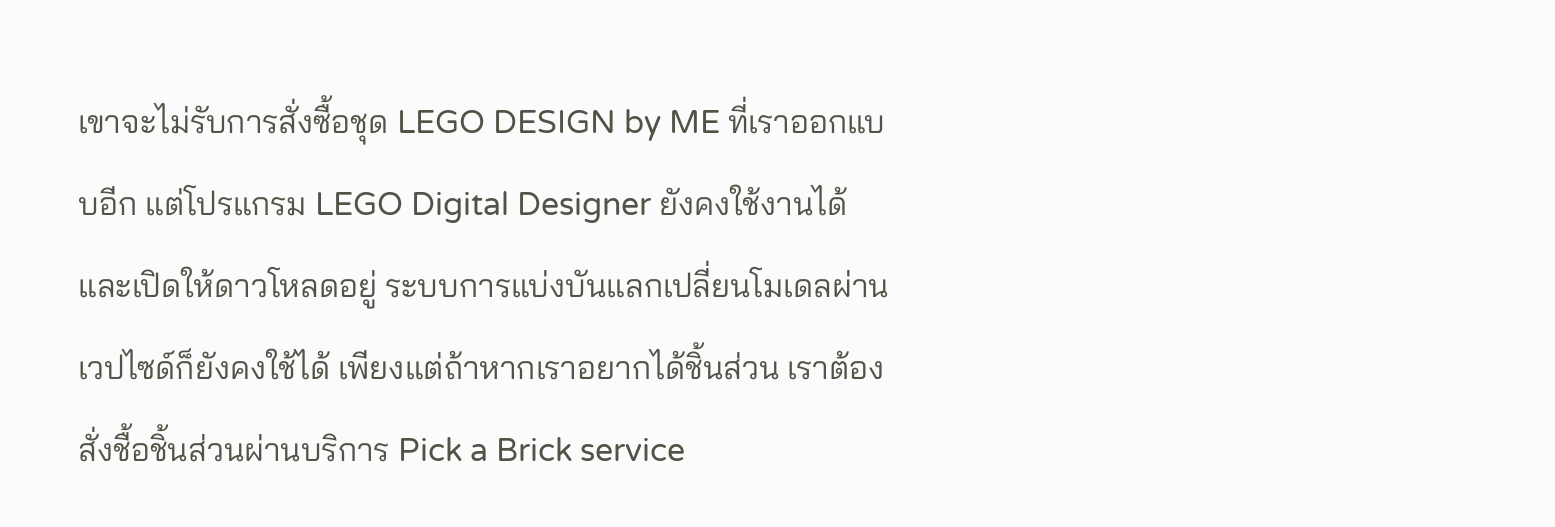เขาจะไม่รับการสั่งซื้อชุด LEGO DESIGN by ME ที่เราออกแบบอีก แต่โปรแกรม LEGO Digital Designer ยังคงใช้งานได้ และเปิดให้ดาวโหลดอยู่ ระบบการแบ่งบันแลกเปลี่ยนโมเดลผ่านเวปไซด์ก็ยังคงใช้ได้ เพียงแต่ถ้าหากเราอยากได้ชิ้นส่วน เราต้องสั่งชื้อชิ้นส่วนผ่านบริการ Pick a Brick service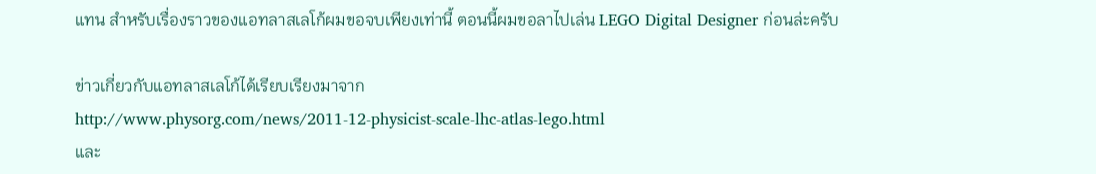แทน สำหรับเรื่องราวของแอทลาสเลโก้ผมขอจบเพียงเท่านี้ ตอนนี้ผมขอลาไปเล่น LEGO Digital Designer ก่อนล่ะครับ

ข่าวเกี่ยวกับแอทลาสเลโก้ได้เรียบเรียงมาจาก
http://www.physorg.com/news/2011-12-physicist-scale-lhc-atlas-lego.html
และ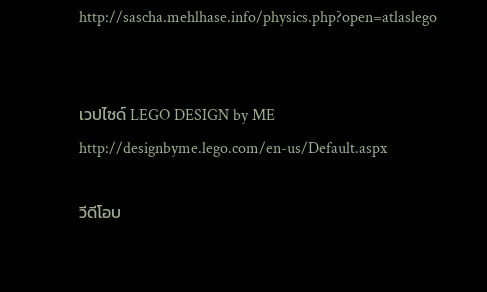http://sascha.mehlhase.info/physics.php?open=atlaslego


เวปไซด์ LEGO DESIGN by ME
http://designbyme.lego.com/en-us/Default.aspx

วีดีโอบ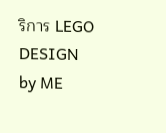ริการ LEGO DESIGN by ME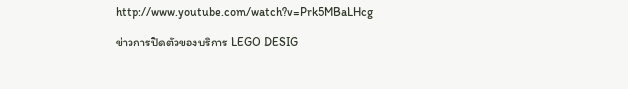http://www.youtube.com/watch?v=Prk5MBaLHcg

ข่าวการปิดตัวของบริการ LEGO DESIG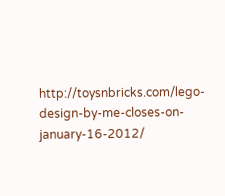http://toysnbricks.com/lego-design-by-me-closes-on-january-16-2012/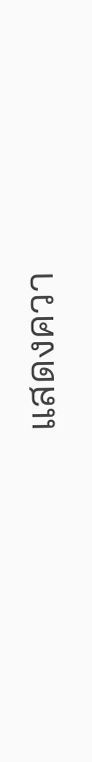แสดงควา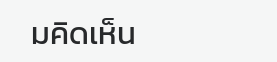มคิดเห็น